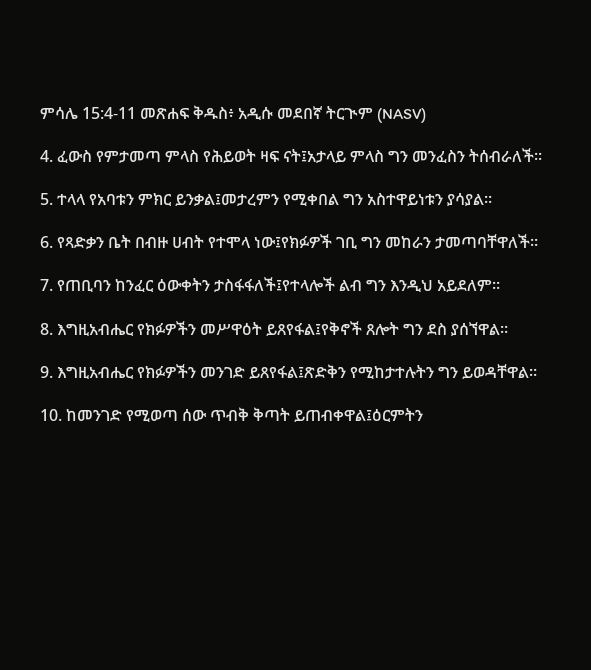ምሳሌ 15:4-11 መጽሐፍ ቅዱስ፥ አዲሱ መደበኛ ትርጒም (NASV)

4. ፈውስ የምታመጣ ምላስ የሕይወት ዛፍ ናት፤አታላይ ምላስ ግን መንፈስን ትሰብራለች።

5. ተላላ የአባቱን ምክር ይንቃል፤መታረምን የሚቀበል ግን አስተዋይነቱን ያሳያል።

6. የጻድቃን ቤት በብዙ ሀብት የተሞላ ነው፤የክፉዎች ገቢ ግን መከራን ታመጣባቸዋለች።

7. የጠቢባን ከንፈር ዕውቀትን ታስፋፋለች፤የተላሎች ልብ ግን እንዲህ አይደለም።

8. እግዚአብሔር የክፉዎችን መሥዋዕት ይጸየፋል፤የቅኖች ጸሎት ግን ደስ ያሰኘዋል።

9. እግዚአብሔር የክፉዎችን መንገድ ይጸየፋል፤ጽድቅን የሚከታተሉትን ግን ይወዳቸዋል።

10. ከመንገድ የሚወጣ ሰው ጥብቅ ቅጣት ይጠብቀዋል፤ዕርምትን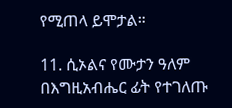የሚጠላ ይሞታል።

11. ሲኦልና የሙታን ዓለም በእግዚአብሔር ፊት የተገለጡ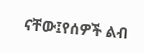ናቸው፤የሰዎች ልብ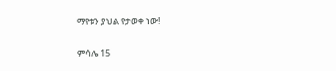ማየቱን ያህል የታወቀ ነው!

ምሳሌ 15